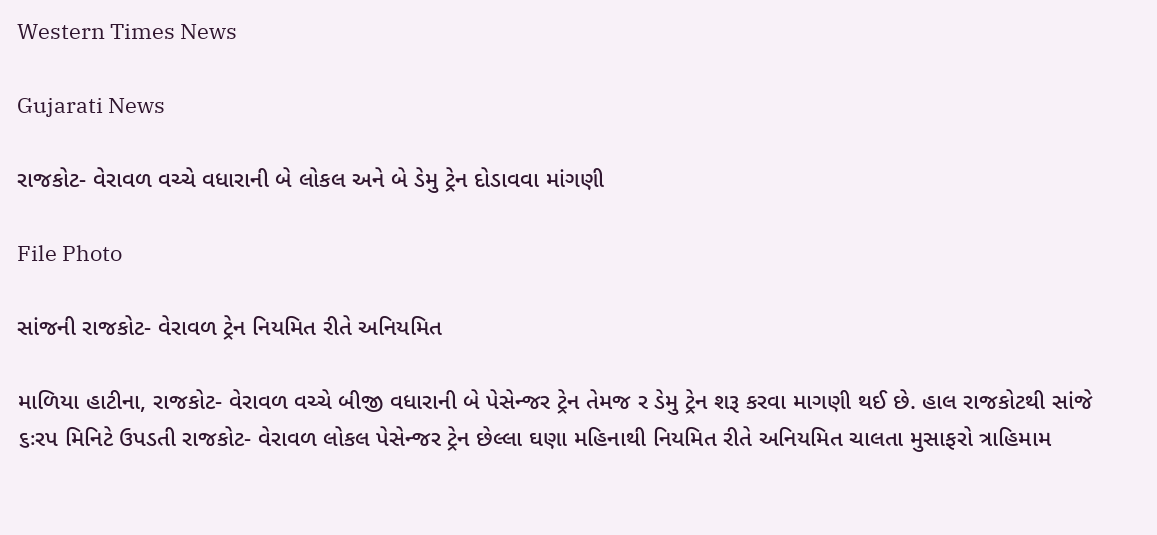Western Times News

Gujarati News

રાજકોટ- વેરાવળ વચ્ચે વધારાની બે લોકલ અને બે ડેમુ ટ્રેન દોડાવવા માંગણી

File Photo

સાંજની રાજકોટ- વેરાવળ ટ્રેન નિયમિત રીતે અનિયમિત

માળિયા હાટીના, રાજકોટ- વેરાવળ વચ્ચે બીજી વધારાની બે પેસેન્જર ટ્રેન તેમજ ર ડેમુ ટ્રેન શરૂ કરવા માગણી થઈ છે. હાલ રાજકોટથી સાંજે ૬ઃરપ મિનિટે ઉપડતી રાજકોટ- વેરાવળ લોકલ પેસેન્જર ટ્રેન છેલ્લા ઘણા મહિનાથી નિયમિત રીતે અનિયમિત ચાલતા મુસાફરો ત્રાહિમામ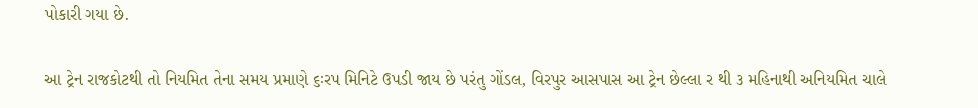પોકારી ગયા છે.

આ ટ્રેન રાજકોટથી તો નિયમિત તેના સમય પ્રમાણે ૬ઃરપ મિનિટે ઉપડી જાય છે પરંતુ ગોંડલ, વિરપુર આસપાસ આ ટ્રેન છેલ્લા ર થી ૩ મહિનાથી અનિયમિત ચાલે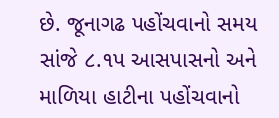છે. જૂનાગઢ પહોંચવાનો સમય સાંજે ૮.૧પ આસપાસનો અને માળિયા હાટીના પહોંચવાનો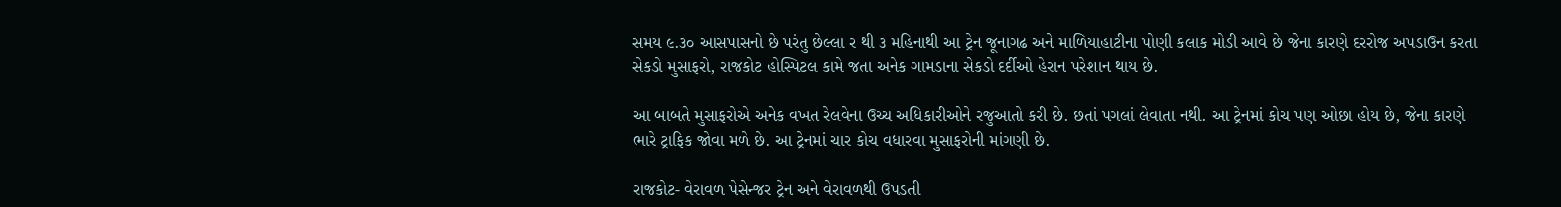સમય ૯.૩૦ આસપાસનો છે પરંતુ છેલ્લા ર થી ૩ મહિનાથી આ ટ્રેન જૂનાગઢ અને માળિયાહાટીના પોણી કલાક મોડી આવે છે જેના કારણે દરરોજ અપડાઉન કરતા સેકડો મુસાફરો, રાજકોટ હોસ્પિટલ કામે જતા અનેક ગામડાના સેકડો દર્દીઓ હેરાન પરેશાન થાય છે.

આ બાબતે મુસાફરોએ અનેક વખત રેલવેના ઉચ્ચ અધિકારીઓને રજુઆતો કરી છે. છતાં પગલાં લેવાતા નથી. આ ટ્રેનમાં કોચ પણ ઓછા હોય છે, જેના કારણે ભારે ટ્રાફિક જોવા મળે છે. આ ટ્રેનમાં ચાર કોચ વધારવા મુસાફરોની માંગણી છે.

રાજકોટ- વેરાવળ પેસેન્જર ટ્રેન અને વેરાવળથી ઉપડતી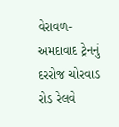વેરાવળ- અમદાવાદ ટ્રેનનું દરરોજ ચોરવાડ રોડ રેલવે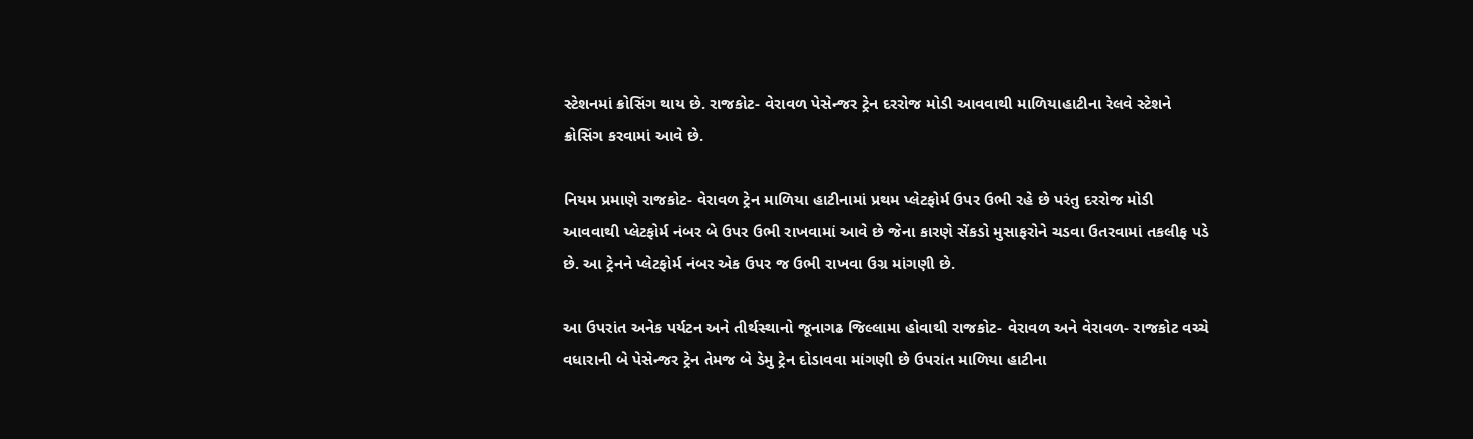સ્ટેશનમાં ક્રોસિંગ થાય છે. રાજકોટ- વેરાવળ પેસેન્જર ટ્રેન દરરોજ મોડી આવવાથી માળિયાહાટીના રેલવે સ્ટેશને ક્રોસિંગ કરવામાં આવે છે.

નિયમ પ્રમાણે રાજકોટ- વેરાવળ ટ્રેન માળિયા હાટીનામાં પ્રથમ પ્લેટફોર્મ ઉપર ઉભી રહે છે પરંતુ દરરોજ મોડી આવવાથી પ્લેટફોર્મ નંબર બે ઉપર ઉભી રાખવામાં આવે છે જેના કારણે સેંકડો મુસાફરોને ચડવા ઉતરવામાં તકલીફ પડે છે. આ ટ્રેનને પ્લેટફોર્મ નંબર એક ઉપર જ ઉભી રાખવા ઉગ્ર માંગણી છે.

આ ઉપરાંત અનેક પર્યટન અને તીર્થસ્થાનો જૂનાગઢ જિલ્લામા હોવાથી રાજકોટ- વેરાવળ અને વેરાવળ- રાજકોટ વચ્ચે વધારાની બે પેસેન્જર ટ્રેન તેમજ બે ડેમુ ટ્રેન દોડાવવા માંગણી છે ઉપરાંત માળિયા હાટીના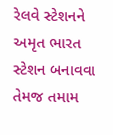રેલવે સ્ટેશનને અમૃત ભારત સ્ટેશન બનાવવા તેમજ તમામ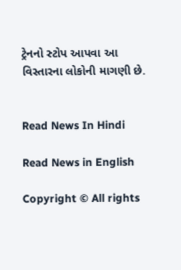ટ્રેનનો સ્ટોપ આપવા આ વિસ્તારના લોકોની માગણી છે.


Read News In Hindi

Read News in English

Copyright © All rights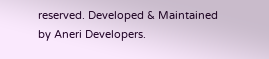reserved. Developed & Maintained by Aneri Developers.